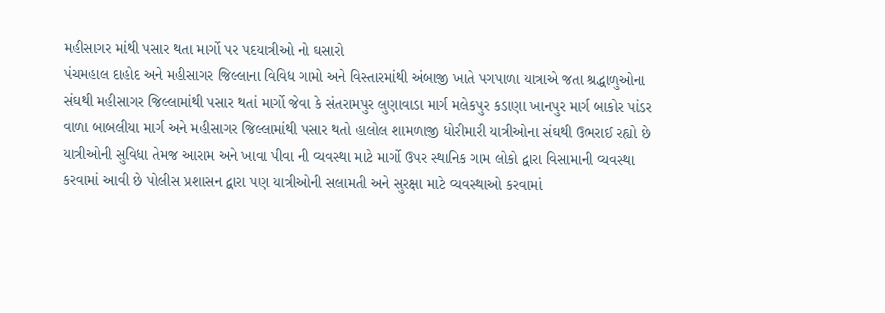મહીસાગર માંથી પસાર થતા માર્ગો પર પદયાત્રીઓ નો ઘસારો
પંચમહાલ દાહોદ અને મહીસાગર જિલ્લાના વિવિધ ગામો અને વિસ્તારમાંથી અંબાજી ખાતે પગપાળા યાત્રાએ જતા શ્રદ્ધાળુઓના સંઘથી મહીસાગર જિલ્લામાંથી પસાર થતાં માર્ગો જેવા કે સંતરામપુર લુણાવાડા માર્ગ મલેકપુર કડાણા ખાનપુર માર્ગ બાકોર પાંડર વાળા બાબલીયા માર્ગ અને મહીસાગર જિલ્લામાંથી પસાર થતો હાલોલ શામળાજી ધોરીમારી યાત્રીઓના સંઘથી ઉભરાઈ રહ્યો છે યાત્રીઓની સુવિધા તેમજ આરામ અને ખાવા પીવા ની વ્યવસ્થા માટે માર્ગો ઉપર સ્થાનિક ગામ લોકો દ્વારા વિસામાની વ્યવસ્થા કરવામાં આવી છે પોલીસ પ્રશાસન દ્વારા પણ યાત્રીઓની સલામતી અને સુરક્ષા માટે વ્યવસ્થાઓ કરવામાં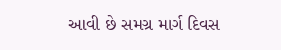આવી છે સમગ્ર માર્ગ દિવસ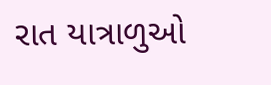રાત યાત્રાળુઓ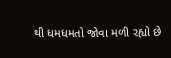થી ધમધમતો જોવા મળી રહ્યો છે